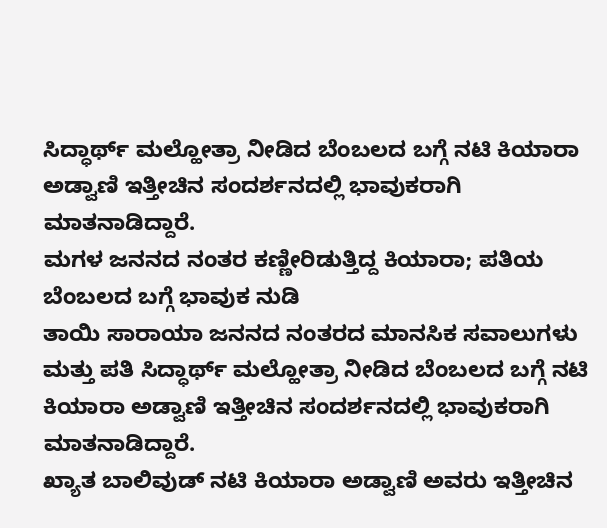ಸಿದ್ಧಾರ್ಥ್ ಮಲ್ಹೋತ್ರಾ ನೀಡಿದ ಬೆಂಬಲದ ಬಗ್ಗೆ ನಟಿ ಕಿಯಾರಾ ಅಡ್ವಾಣಿ ಇತ್ತೀಚಿನ ಸಂದರ್ಶನದಲ್ಲಿ ಭಾವುಕರಾಗಿ ಮಾತನಾಡಿದ್ದಾರೆ.
ಮಗಳ ಜನನದ ನಂತರ ಕಣ್ಣೀರಿಡುತ್ತಿದ್ದ ಕಿಯಾರಾ; ಪತಿಯ ಬೆಂಬಲದ ಬಗ್ಗೆ ಭಾವುಕ ನುಡಿ
ತಾಯಿ ಸಾರಾಯಾ ಜನನದ ನಂತರದ ಮಾನಸಿಕ ಸವಾಲುಗಳು ಮತ್ತು ಪತಿ ಸಿದ್ಧಾರ್ಥ್ ಮಲ್ಹೋತ್ರಾ ನೀಡಿದ ಬೆಂಬಲದ ಬಗ್ಗೆ ನಟಿ ಕಿಯಾರಾ ಅಡ್ವಾಣಿ ಇತ್ತೀಚಿನ ಸಂದರ್ಶನದಲ್ಲಿ ಭಾವುಕರಾಗಿ ಮಾತನಾಡಿದ್ದಾರೆ.
ಖ್ಯಾತ ಬಾಲಿವುಡ್ ನಟಿ ಕಿಯಾರಾ ಅಡ್ವಾಣಿ ಅವರು ಇತ್ತೀಚಿನ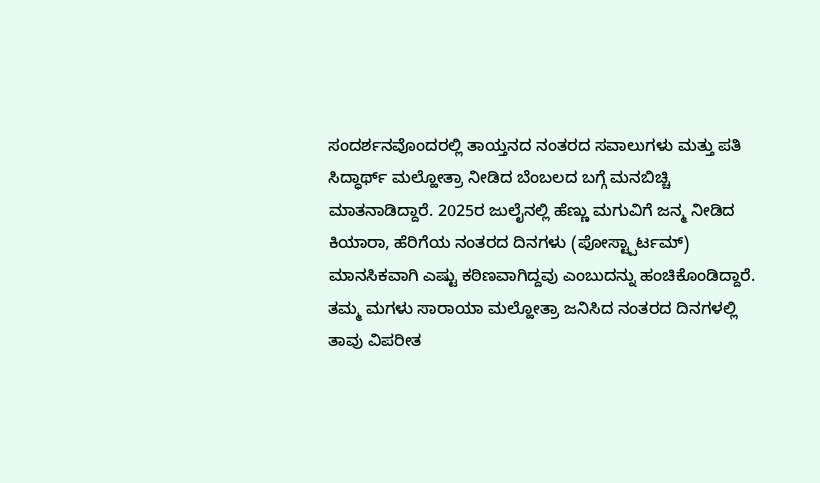ಸಂದರ್ಶನವೊಂದರಲ್ಲಿ ತಾಯ್ತನದ ನಂತರದ ಸವಾಲುಗಳು ಮತ್ತು ಪತಿ ಸಿದ್ಧಾರ್ಥ್ ಮಲ್ಹೋತ್ರಾ ನೀಡಿದ ಬೆಂಬಲದ ಬಗ್ಗೆ ಮನಬಿಚ್ಚಿ ಮಾತನಾಡಿದ್ದಾರೆ. 2025ರ ಜುಲೈನಲ್ಲಿ ಹೆಣ್ಣು ಮಗುವಿಗೆ ಜನ್ಮ ನೀಡಿದ ಕಿಯಾರಾ, ಹೆರಿಗೆಯ ನಂತರದ ದಿನಗಳು (ಪೋಸ್ಟ್ಪಾರ್ಟಮ್) ಮಾನಸಿಕವಾಗಿ ಎಷ್ಟು ಕಠಿಣವಾಗಿದ್ದವು ಎಂಬುದನ್ನು ಹಂಚಿಕೊಂಡಿದ್ದಾರೆ.
ತಮ್ಮ ಮಗಳು ಸಾರಾಯಾ ಮಲ್ಹೋತ್ರಾ ಜನಿಸಿದ ನಂತರದ ದಿನಗಳಲ್ಲಿ ತಾವು ವಿಪರೀತ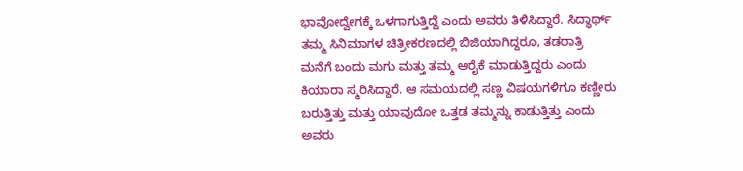ಭಾವೋದ್ವೇಗಕ್ಕೆ ಒಳಗಾಗುತ್ತಿದ್ದೆ ಎಂದು ಅವರು ತಿಳಿಸಿದ್ದಾರೆ. ಸಿದ್ಧಾರ್ಥ್ ತಮ್ಮ ಸಿನಿಮಾಗಳ ಚಿತ್ರೀಕರಣದಲ್ಲಿ ಬಿಜಿಯಾಗಿದ್ದರೂ, ತಡರಾತ್ರಿ ಮನೆಗೆ ಬಂದು ಮಗು ಮತ್ತು ತಮ್ಮ ಆರೈಕೆ ಮಾಡುತ್ತಿದ್ದರು ಎಂದು ಕಿಯಾರಾ ಸ್ಮರಿಸಿದ್ದಾರೆ. ಆ ಸಮಯದಲ್ಲಿ ಸಣ್ಣ ವಿಷಯಗಳಿಗೂ ಕಣ್ಣೀರು ಬರುತ್ತಿತ್ತು ಮತ್ತು ಯಾವುದೋ ಒತ್ತಡ ತಮ್ಮನ್ನು ಕಾಡುತ್ತಿತ್ತು ಎಂದು ಅವರು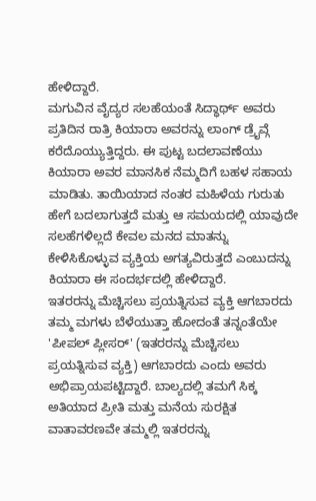ಹೇಳಿದ್ದಾರೆ.
ಮಗುವಿನ ವೈದ್ಯರ ಸಲಹೆಯಂತೆ ಸಿದ್ಧಾರ್ಥ್ ಅವರು ಪ್ರತಿದಿನ ರಾತ್ರಿ ಕಿಯಾರಾ ಅವರನ್ನು ಲಾಂಗ್ ಡ್ರೈವ್ಗೆ ಕರೆದೊಯ್ಯುತ್ತಿದ್ದರು. ಈ ಪುಟ್ಟ ಬದಲಾವಣೆಯು ಕಿಯಾರಾ ಅವರ ಮಾನಸಿಕ ನೆಮ್ಮದಿಗೆ ಬಹಳ ಸಹಾಯ ಮಾಡಿತು. ತಾಯಿಯಾದ ನಂತರ ಮಹಿಳೆಯ ಗುರುತು ಹೇಗೆ ಬದಲಾಗುತ್ತದೆ ಮತ್ತು ಆ ಸಮಯದಲ್ಲಿ ಯಾವುದೇ ಸಲಹೆಗಳಿಲ್ಲದೆ ಕೇವಲ ಮನದ ಮಾತನ್ನು ಕೇಳಿಸಿಕೊಳ್ಳುವ ವ್ಯಕ್ತಿಯ ಅಗತ್ಯವಿರುತ್ತದೆ ಎಂಬುದನ್ನು ಕಿಯಾರಾ ಈ ಸಂದರ್ಭದಲ್ಲಿ ಹೇಳಿದ್ದಾರೆ.
ಇತರರನ್ನು ಮೆಚ್ಚಿಸಲು ಪ್ರಯತ್ನಿಸುವ ವ್ಯಕ್ತಿ ಆಗಬಾರದು
ತಮ್ಮ ಮಗಳು ಬೆಳೆಯುತ್ತಾ ಹೋದಂತೆ ತನ್ನಂತೆಯೇ 'ಪೀಪಲ್ ಪ್ಲೀಸರ್' (ಇತರರನ್ನು ಮೆಚ್ಚಿಸಲು ಪ್ರಯತ್ನಿಸುವ ವ್ಯಕ್ತಿ) ಆಗಬಾರದು ಎಂದು ಅವರು ಅಭಿಪ್ರಾಯಪಟ್ಟಿದ್ದಾರೆ. ಬಾಲ್ಯದಲ್ಲಿ ತಮಗೆ ಸಿಕ್ಕ ಅತಿಯಾದ ಪ್ರೀತಿ ಮತ್ತು ಮನೆಯ ಸುರಕ್ಷಿತ ವಾತಾವರಣವೇ ತಮ್ಮಲ್ಲಿ ಇತರರನ್ನು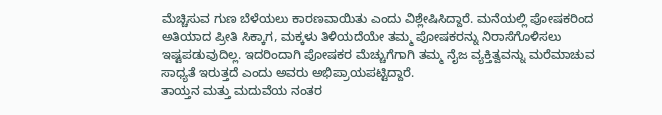ಮೆಚ್ಚಿಸುವ ಗುಣ ಬೆಳೆಯಲು ಕಾರಣವಾಯಿತು ಎಂದು ವಿಶ್ಲೇಷಿಸಿದ್ದಾರೆ. ಮನೆಯಲ್ಲಿ ಪೋಷಕರಿಂದ ಅತಿಯಾದ ಪ್ರೀತಿ ಸಿಕ್ಕಾಗ, ಮಕ್ಕಳು ತಿಳಿಯದೆಯೇ ತಮ್ಮ ಪೋಷಕರನ್ನು ನಿರಾಸೆಗೊಳಿಸಲು ಇಷ್ಟಪಡುವುದಿಲ್ಲ. ಇದರಿಂದಾಗಿ ಪೋಷಕರ ಮೆಚ್ಚುಗೆಗಾಗಿ ತಮ್ಮ ನೈಜ ವ್ಯಕ್ತಿತ್ವವನ್ನು ಮರೆಮಾಚುವ ಸಾಧ್ಯತೆ ಇರುತ್ತದೆ ಎಂದು ಅವರು ಅಭಿಪ್ರಾಯಪಟ್ಟಿದ್ದಾರೆ.
ತಾಯ್ತನ ಮತ್ತು ಮದುವೆಯ ನಂತರ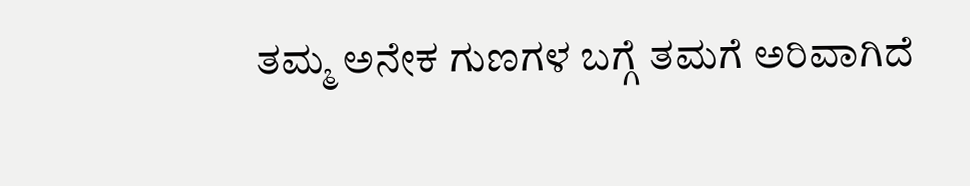ತಮ್ಮ ಅನೇಕ ಗುಣಗಳ ಬಗ್ಗೆ ತಮಗೆ ಅರಿವಾಗಿದೆ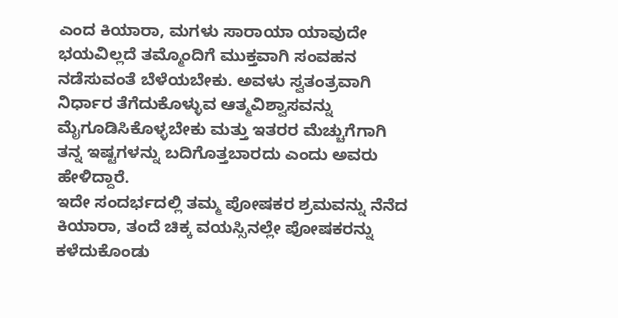ಎಂದ ಕಿಯಾರಾ, ಮಗಳು ಸಾರಾಯಾ ಯಾವುದೇ ಭಯವಿಲ್ಲದೆ ತಮ್ಮೊಂದಿಗೆ ಮುಕ್ತವಾಗಿ ಸಂವಹನ ನಡೆಸುವಂತೆ ಬೆಳೆಯಬೇಕು. ಅವಳು ಸ್ವತಂತ್ರವಾಗಿ ನಿರ್ಧಾರ ತೆಗೆದುಕೊಳ್ಳುವ ಆತ್ಮವಿಶ್ವಾಸವನ್ನು ಮೈಗೂಡಿಸಿಕೊಳ್ಳಬೇಕು ಮತ್ತು ಇತರರ ಮೆಚ್ಚುಗೆಗಾಗಿ ತನ್ನ ಇಷ್ಟಗಳನ್ನು ಬದಿಗೊತ್ತಬಾರದು ಎಂದು ಅವರು ಹೇಳಿದ್ದಾರೆ.
ಇದೇ ಸಂದರ್ಭದಲ್ಲಿ ತಮ್ಮ ಪೋಷಕರ ಶ್ರಮವನ್ನು ನೆನೆದ ಕಿಯಾರಾ, ತಂದೆ ಚಿಕ್ಕ ವಯಸ್ಸಿನಲ್ಲೇ ಪೋಷಕರನ್ನು ಕಳೆದುಕೊಂಡು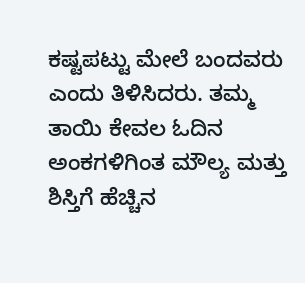ಕಷ್ಟಪಟ್ಟು ಮೇಲೆ ಬಂದವರು ಎಂದು ತಿಳಿಸಿದರು. ತಮ್ಮ ತಾಯಿ ಕೇವಲ ಓದಿನ ಅಂಕಗಳಿಗಿಂತ ಮೌಲ್ಯ ಮತ್ತು ಶಿಸ್ತಿಗೆ ಹೆಚ್ಚಿನ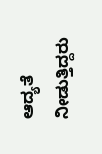ಆದ್ಯತೆ ನೀಡುತ್ತಿದ್ದರು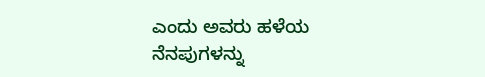ಎಂದು ಅವರು ಹಳೆಯ ನೆನಪುಗಳನ್ನು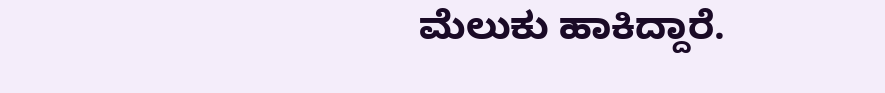ಮೆಲುಕು ಹಾಕಿದ್ದಾರೆ.